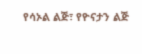የሳኦል ልጅ፣ የዮናታን ልጅ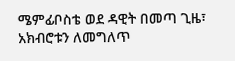ሜምፊቦስቴ ወደ ዳዊት በመጣ ጊዜ፣ አክብሮቱን ለመግለጥ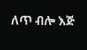ለጥ ብሎ እጅ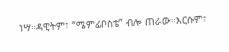ነሣ።ዳዊትም፣ “ሜምፊቦስቴ” ብሎ ጠራው።እርሱም፣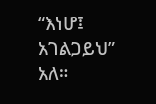“እነሆ፤ አገልጋይህ” አለ።